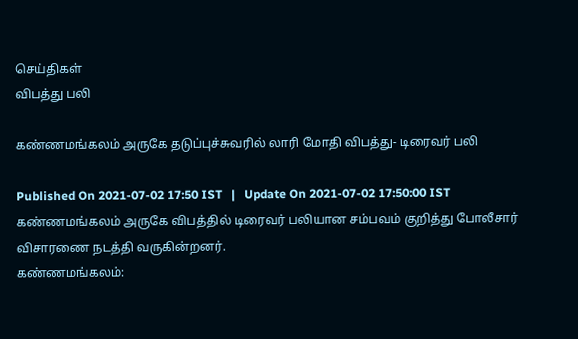செய்திகள்
விபத்து பலி

கண்ணமங்கலம் அருகே தடுப்புச்சுவரில் லாரி மோதி விபத்து- டிரைவர் பலி

Published On 2021-07-02 17:50 IST   |   Update On 2021-07-02 17:50:00 IST
கண்ணமங்கலம் அருகே விபத்தில் டிரைவர் பலியான சம்பவம் குறித்து போலீசார் விசாரணை நடத்தி வருகின்றனர்.
கண்ணமங்கலம்: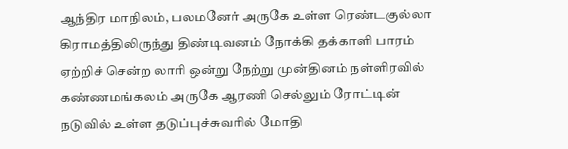ஆந்திர மாநிலம், பலமனேர் அருகே உள்ள ரெண்டகுல்லா கிராமத்திலிருந்து திண்டிவனம் நோக்கி தக்காளி பாரம் ஏற்றிச் சென்ற லாரி ஒன்று நேற்று முன்தினம் நள்ளிரவில் கண்ணமங்கலம் அருகே ஆரணி செல்லும் ரோட்டின் நடுவில் உள்ள தடுப்புச்சுவரில் மோதி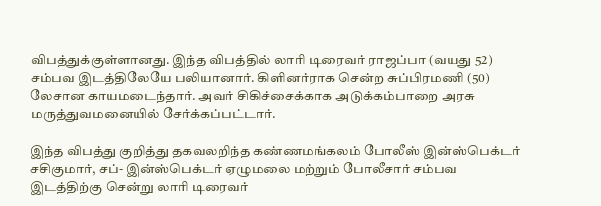விபத்துக்குள்ளானது. இந்த விபத்தில் லாரி டிரைவர் ராஜப்பா (வயது 52) சம்பவ இடத்திலேயே பலியானார். கிளினர்ராக சென்ற சுப்பிரமணி (50) லேசான காயமடைந்தார். அவர் சிகிச்சைக்காக அடுக்கம்பாறை அரசு மருத்துவமனையில் சேர்க்கப்பட்டார்.

இந்த விபத்து குறித்து தகவலறிந்த கண்ணமங்கலம் போலீஸ் இன்ஸ்பெக்டர் சசிகுமார், சப்- இன்ஸ்பெக்டர் ஏழுமலை மற்றும் போலீசார் சம்பவ இடத்திற்கு சென்று லாரி டிரைவர்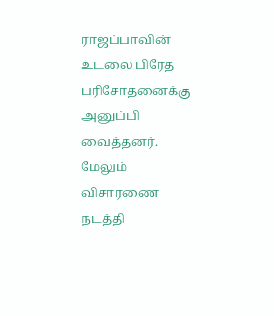ராஜப்பாவின் உடலை பிரேத பரிசோதனைக்கு அனுப்பி வைத்தனர். மேலும் விசாரணை நடத்தி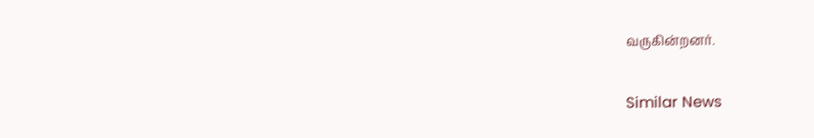வருகின்றனர்.

Similar News